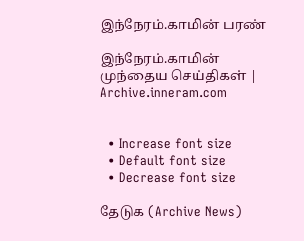இந்நேரம்.காமின் பரண்

இந்நேரம்.காமின் முந்தைய செய்திகள் | Archive.inneram.com


  • Increase font size
  • Default font size
  • Decrease font size

தேடுக (Archive News)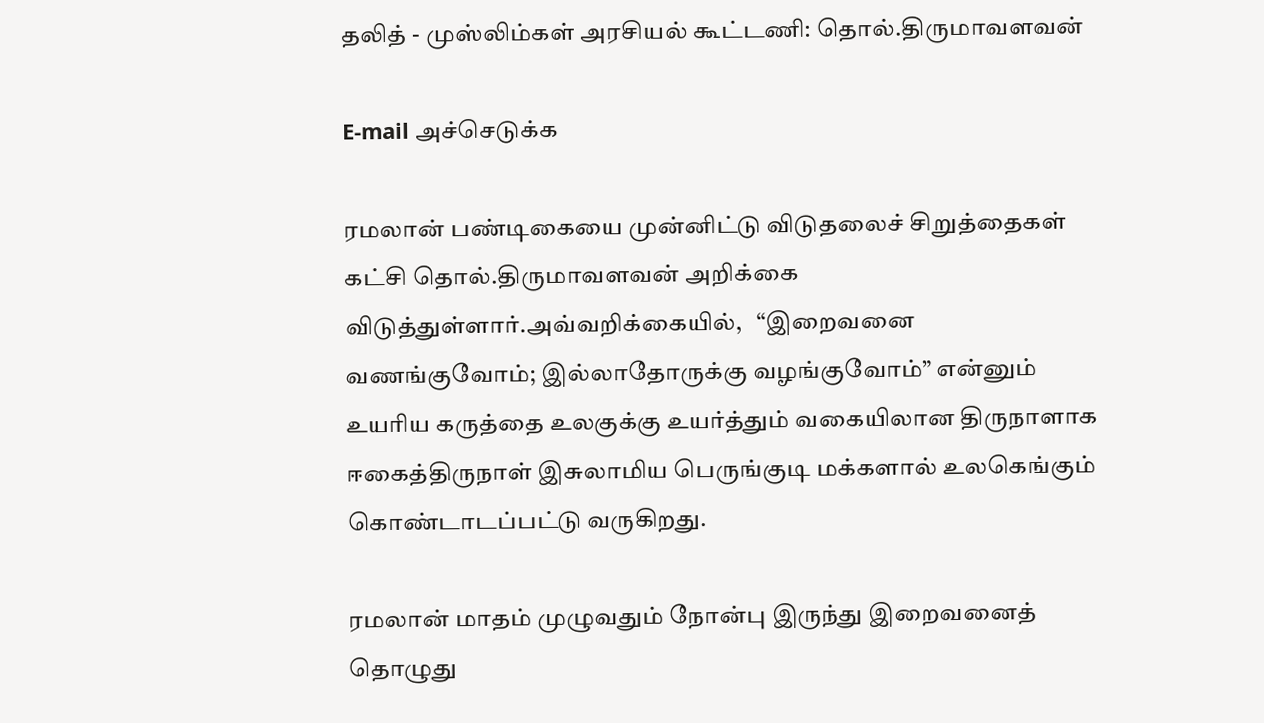தலித் - முஸ்லிம்கள் அரசியல் கூட்டணி: தொல்.திருமாவளவன்

E-mail அச்செடுக்க

ரமலான் பண்டிகையை முன்னிட்டு விடுதலைச் சிறுத்தைகள் கட்சி தொல்.திருமாவளவன் அறிக்கை விடுத்துள்ளார்.அவ்வறிக்கையில்,   “இறைவனை வணங்குவோம்; இல்லாதோருக்கு வழங்குவோம்” என்னும் உயரிய கருத்தை உலகுக்கு உயர்த்தும் வகையிலான திருநாளாக ஈகைத்திருநாள் இசுலாமிய பெருங்குடி மக்களால் உலகெங்கும் கொண்டாடப்பட்டு வருகிறது.

ரமலான் மாதம் முழுவதும் நோன்பு இருந்து இறைவனைத் தொழுது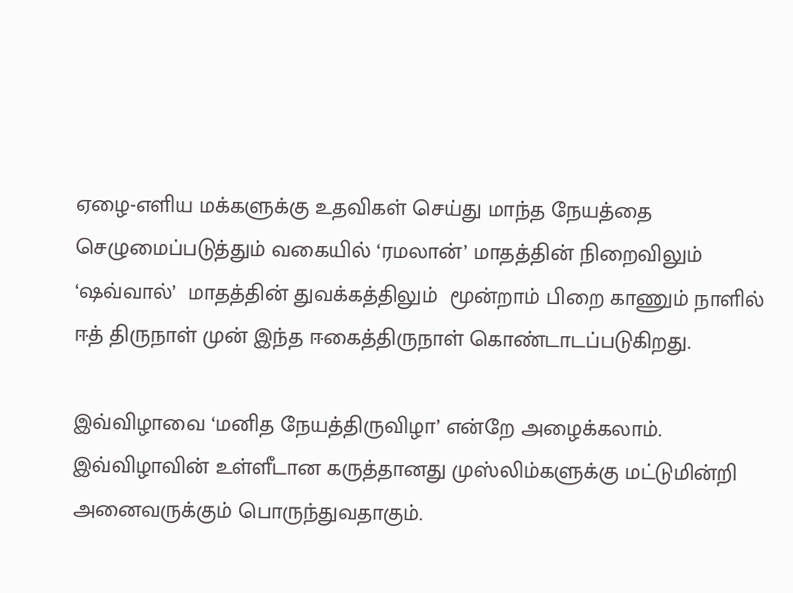ஏழை-எளிய மக்களுக்கு உதவிகள் செய்து மாந்த நேயத்தை செழுமைப்படுத்தும் வகையில் ‘ரமலான்’ மாதத்தின் நிறைவிலும் ‘ஷவ்வால்’  மாதத்தின் துவக்கத்திலும்  மூன்றாம் பிறை காணும் நாளில் ஈத் திருநாள் முன் இந்த ஈகைத்திருநாள் கொண்டாடப்படுகிறது.

இவ்விழாவை ‘மனித நேயத்திருவிழா’ என்றே அழைக்கலாம். இவ்விழாவின் உள்ளீடான கருத்தானது முஸ்லிம்களுக்கு மட்டுமின்றி அனைவருக்கும் பொருந்துவதாகும்.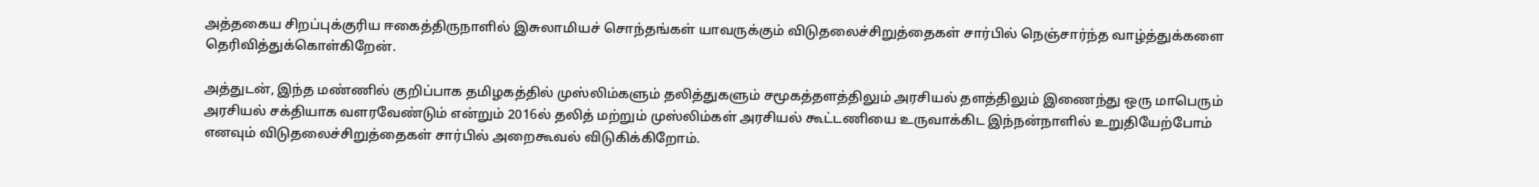அத்தகைய சிறப்புக்குரிய ஈகைத்திருநாளில் இசுலாமியச் சொந்தங்கள் யாவருக்கும் விடுதலைச்சிறுத்தைகள் சார்பில் நெஞ்சார்ந்த வாழ்த்துக்களை தெரிவித்துக்கொள்கிறேன்.

அத்துடன், இந்த மண்ணில் குறிப்பாக தமிழகத்தில் முஸ்லிம்களும் தலித்துகளும் சமூகத்தளத்திலும் அரசியல் தளத்திலும் இணைந்து ஒரு மாபெரும் அரசியல் சக்தியாக வளரவேண்டும் என்றும் 2016ல் தலித் மற்றும் முஸ்லிம்கள் அரசியல் கூட்டணியை உருவாக்கிட இந்நன்நாளில் உறுதியேற்போம் எனவும் விடுதலைச்சிறுத்தைகள் சார்பில் அறைகூவல் விடுகிக்கிறோம்.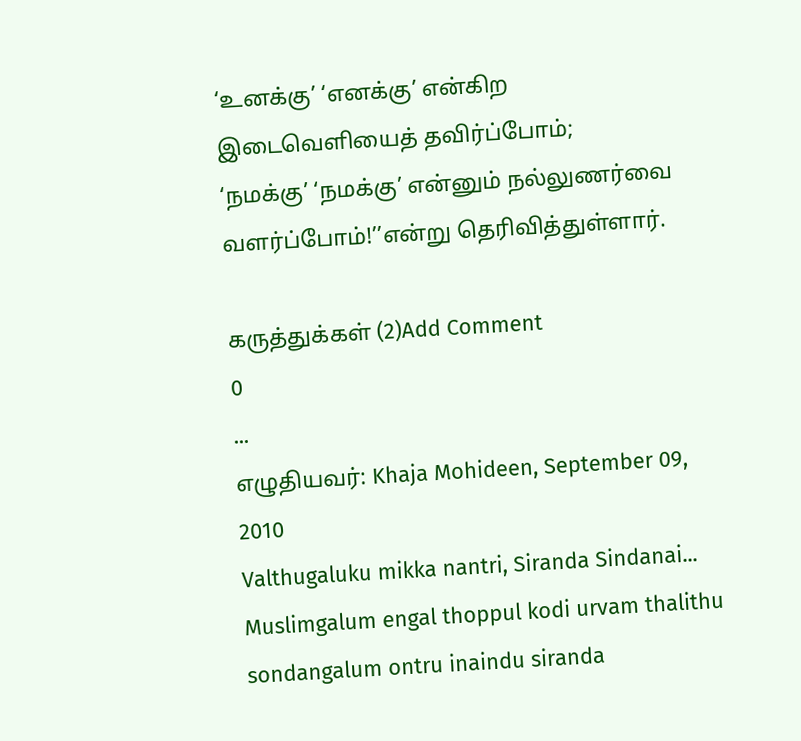‘உனக்கு’ ‘எனக்கு’ என்கிற இடைவெளியைத் தவிர்ப்போம்;
‘நமக்கு’ ‘நமக்கு’ என்னும் நல்லுணர்வை வளர்ப்போம்!’’என்று தெரிவித்துள்ளார்.

கருத்துக்கள் (2)Add Comment
0
...
எழுதியவர்: Khaja Mohideen, September 09, 2010
Valthugaluku mikka nantri, Siranda Sindanai... Muslimgalum engal thoppul kodi urvam thalithu sondangalum ontru inaindu siranda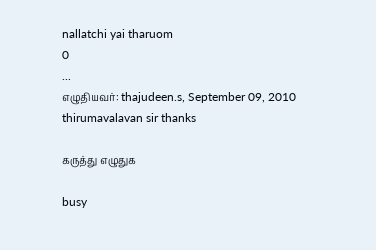nallatchi yai tharuom
0
...
எழுதியவர்: thajudeen.s, September 09, 2010
thirumavalavan sir thanks

கருத்து எழுதுக

busy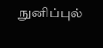நுனிப்புல்